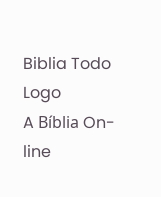Biblia Todo Logo
A Bíblia On-line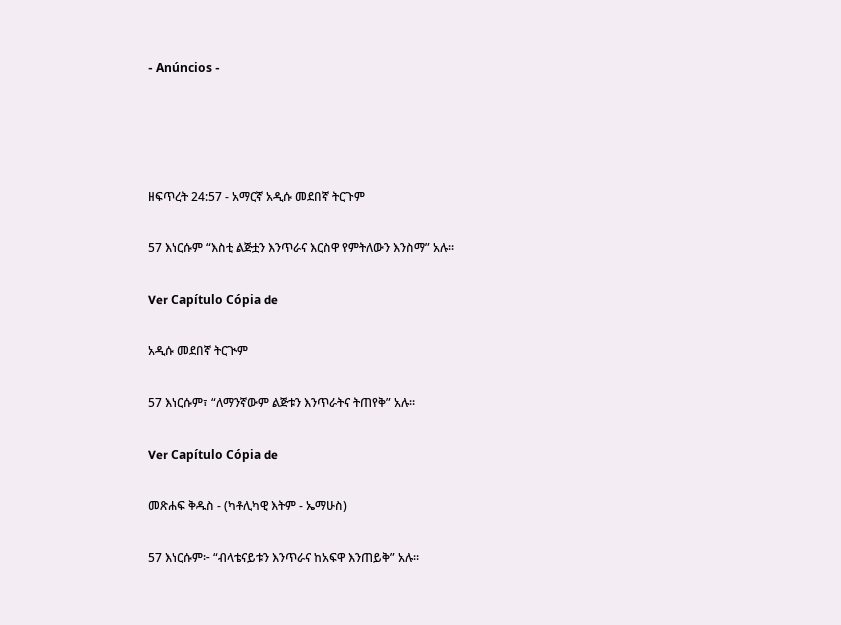- Anúncios -




ዘፍጥረት 24:57 - አማርኛ አዲሱ መደበኛ ትርጉም

57 እነርሱም “እስቲ ልጅቷን እንጥራና እርስዋ የምትለውን እንስማ” አሉ።

Ver Capítulo Cópia de

አዲሱ መደበኛ ትርጒም

57 እነርሱም፣ “ለማንኛውም ልጅቱን እንጥራትና ትጠየቅ” አሉ።

Ver Capítulo Cópia de

መጽሐፍ ቅዱስ - (ካቶሊካዊ እትም - ኤማሁስ)

57 እነርሱም፦ “ብላቴናይቱን እንጥራና ከአፍዋ እንጠይቅ” አሉ።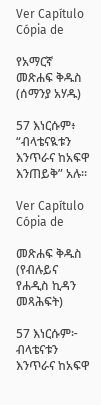Ver Capítulo Cópia de

የአማርኛ መጽሐፍ ቅዱስ (ሰማንያ አሃዱ)

57 እነርሱም፥ “ብላቴናዪቱን እንጥራና ከአፍዋ እንጠይቅ” አሉ።

Ver Capítulo Cópia de

መጽሐፍ ቅዱስ (የብሉይና የሐዲስ ኪዳን መጻሕፍት)

57 እነርሱም፦ ብላቴናቱን እንጥራና ከአፍዋ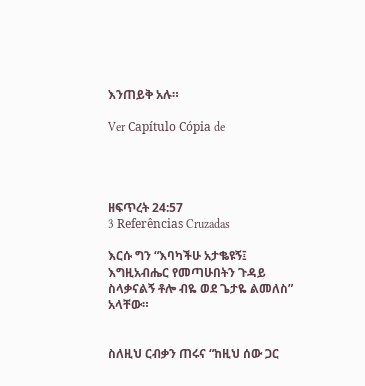እንጠይቅ አሉ።

Ver Capítulo Cópia de




ዘፍጥረት 24:57
3 Referências Cruzadas

እርሱ ግን “እባካችሁ አታቈዩኝ፤ እግዚአብሔር የመጣሁበትን ጉዳይ ስላቃናልኝ ቶሎ ብዬ ወደ ጌታዬ ልመለስ” አላቸው።


ስለዚህ ርብቃን ጠሩና “ከዚህ ሰው ጋር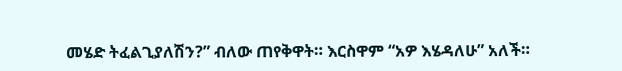መሄድ ትፈልጊያለሽን?” ብለው ጠየቅዋት። እርስዋም “አዎ እሄዳለሁ” አለች።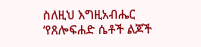ስለዚህ እግዚአብሔር ‘የጸሎፍሐድ ሴቶች ልጆች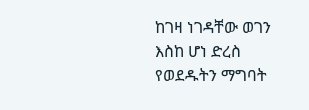ከገዛ ነገዳቸው ወገን እስከ ሆነ ድረስ የወደዱትን ማግባት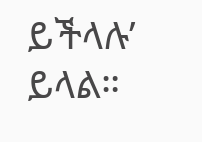ይችላሉ’ ይላል።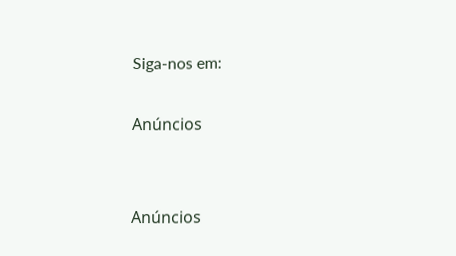Siga-nos em:

Anúncios


Anúncios